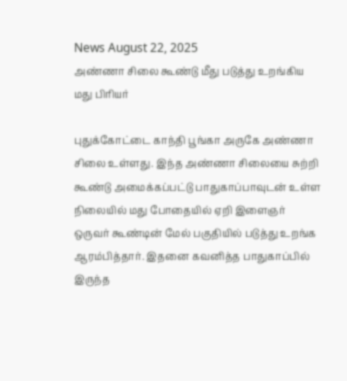News August 22, 2025
அண்ணா சிலை கூண்டு மீது படுத்து உறங்கிய மது பிரியர்

புதுக்கோட்டை காந்தி பூங்கா அருகே அண்ணா சிலை உள்ளது. இந்த அண்ணா சிலையை சுற்றி கூண்டு அமைக்கப்பட்டு பாதுகாப்பாவுடன் உள்ள நிலையில் மது போதையில் ஏறி இளைஞர் ஒருவர் கூண்டின் மேல் பகுதியில் படுத்து உறங்க ஆரம்பித்தார். இதனை கவனித்த பாதுகாப்பில் இருந்த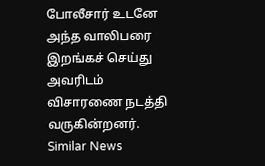போலீசார் உடனே அந்த வாலிபரை இறங்கச் செய்து அவரிடம் விசாரணை நடத்தி வருகின்றனர்.
Similar News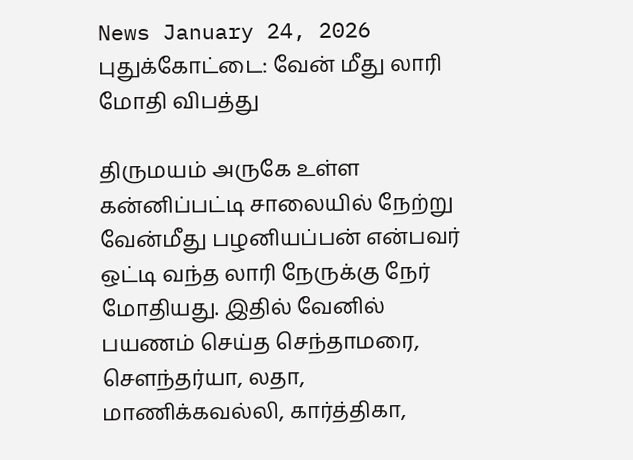News January 24, 2026
புதுக்கோட்டை: வேன் மீது லாரி மோதி விபத்து

திருமயம் அருகே உள்ள கன்னிப்பட்டி சாலையில் நேற்று வேன்மீது பழனியப்பன் என்பவர் ஒட்டி வந்த லாரி நேருக்கு நேர் மோதியது. இதில் வேனில் பயணம் செய்த செந்தாமரை, சௌந்தர்யா, லதா, மாணிக்கவல்லி, கார்த்திகா,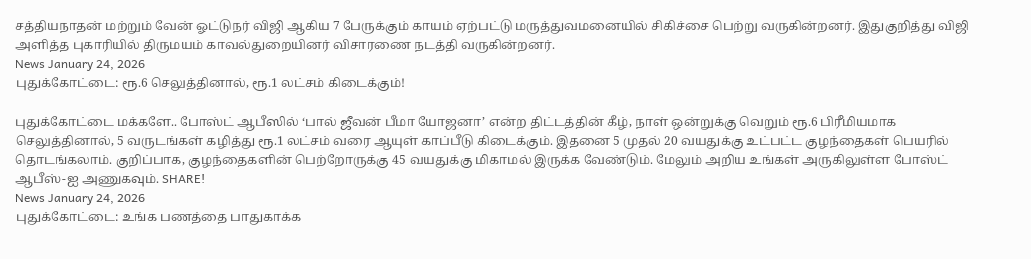சத்தியநாதன் மற்றும் வேன் ஓட்டுநர் விஜி ஆகிய 7 பேருக்கும் காயம் ஏற்பட்டு மருத்துவமனையில் சிகிச்சை பெற்று வருகின்றனர். இதுகுறித்து விஜி அளித்த புகாரியில் திருமயம் காவல்துறையினர் விசாரணை நடத்தி வருகின்றனர்.
News January 24, 2026
புதுக்கோட்டை: ரூ.6 செலுத்தினால், ரூ.1 லட்சம் கிடைக்கும்!

புதுக்கோட்டை மக்களே.. போஸ்ட் ஆபீஸில் ‘பால் ஜீவன் பீமா யோஜனா’ என்ற திட்டத்தின் கீழ், நாள் ஒன்றுக்கு வெறும் ரூ.6 பிரீமியமாக செலுத்தினால், 5 வருடங்கள் கழித்து ரூ.1 லட்சம் வரை ஆயுள் காப்பீடு கிடைக்கும். இதனை 5 முதல் 20 வயதுக்கு உட்பட்ட குழந்தைகள் பெயரில் தொடங்கலாம். குறிப்பாக, குழந்தைகளின் பெற்றோருக்கு 45 வயதுக்கு மிகாமல் இருக்க வேண்டும். மேலும் அறிய உங்கள் அருகிலுள்ள போஸ்ட் ஆபீஸ்-ஐ அணுகவும். SHARE!
News January 24, 2026
புதுக்கோட்டை: உங்க பணத்தை பாதுகாக்க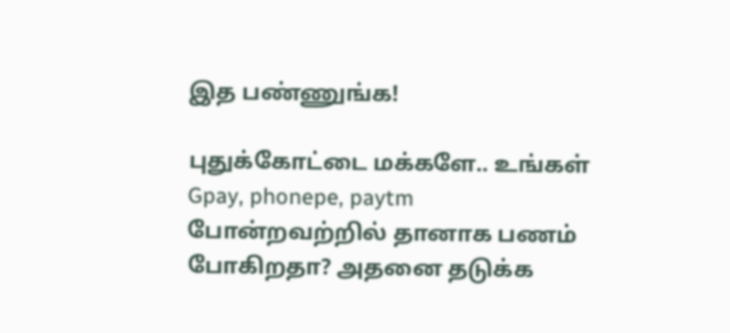இத பண்ணுங்க!

புதுக்கோட்டை மக்களே.. உங்கள் Gpay, phonepe, paytm போன்றவற்றில் தானாக பணம் போகிறதா? அதனை தடுக்க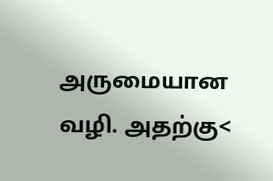அருமையான வழி. அதற்கு<